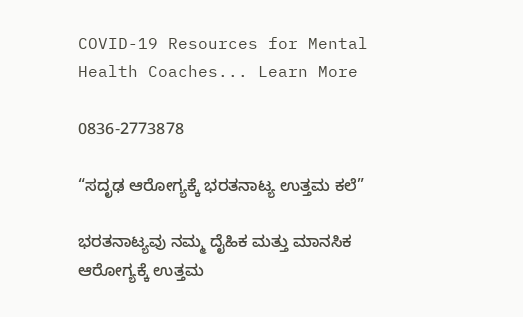COVID-19 Resources for Mental Health Coaches... Learn More

0836-2773878

“ಸದೃಢ ಆರೋಗ್ಯಕ್ಕೆ ಭರತನಾಟ್ಯ ಉತ್ತಮ ಕಲೆ”

ಭರತನಾಟ್ಯವು ನಮ್ಮ ದೈಹಿಕ ಮತ್ತು ಮಾನಸಿಕ ಆರೋಗ್ಯಕ್ಕೆ ಉತ್ತಮ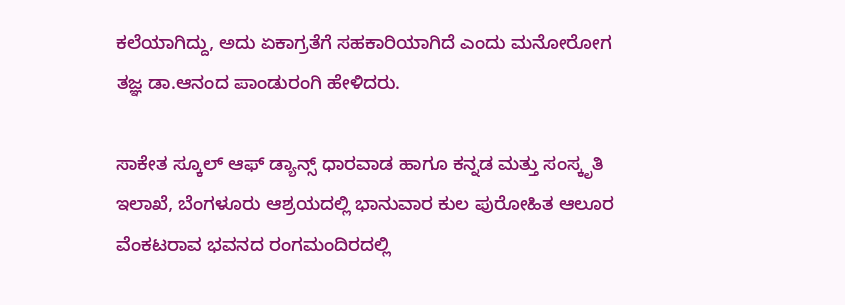ಕಲೆಯಾಗಿದ್ದು, ಅದು ಏಕಾಗ್ರತೆಗೆ ಸಹಕಾರಿಯಾಗಿದೆ ಎಂದು ಮನೋರೋಗ ತಜ್ಞ ಡಾ.ಆನಂದ ಪಾಂಡುರಂಗಿ ಹೇಳಿದರು.

ಸಾಕೇತ ಸ್ಕೂಲ್ ಆಫ್ ಡ್ಯಾನ್ಸ್ ಧಾರವಾಡ ಹಾಗೂ ಕನ್ನಡ ಮತ್ತು ಸಂಸ್ಕೃತಿ ಇಲಾಖೆ, ಬೆಂಗಳೂರು ಆಶ್ರಯದಲ್ಲಿ ಭಾನುವಾರ ಕುಲ ಪುರೋಹಿತ ಆಲೂರ ವೆಂಕಟರಾವ ಭವನದ ರಂಗಮಂದಿರದಲ್ಲಿ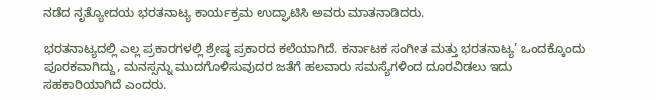ನಡೆದ ನೃತ್ಯೋದಯ ಭರತನಾಟ್ಯ ಕಾರ್ಯಕ್ರಮ ಉದ್ಘಾಟಿಸಿ ಅವರು ಮಾತನಾಡಿದರು.

ಭರತನಾಟ್ಯದಲ್ಲಿ ಎಲ್ಲ ಪ್ರಕಾರಗಳಲ್ಲಿ ಶ್ರೇಷ್ಠ ಪ್ರಕಾರದ ಕಲೆಯಾಗಿದೆ. ಕರ್ನಾಟಕ ಸಂಗೀತ ಮತ್ತು ಭರತನಾಟ್ಯ’ ಒಂದಕ್ಕೊಂದು ಪೂರಕವಾಗಿದ್ದು, ಮನಸ್ಸನ್ನು ಮುದಗೊಳಿಸುವುದರ ಜತೆಗೆ ಹಲವಾರು ಸಮಸ್ಯೆಗಳಿಂದ ದೂರವಿಡಲು ಇದು ಸಹಕಾರಿಯಾಗಿದೆ ಎಂದರು.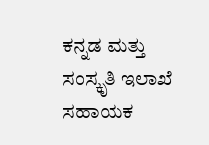ಕನ್ನಡ ಮತ್ತು ಸಂಸ್ಕೃತಿ ಇಲಾಖೆ ಸಹಾಯಕ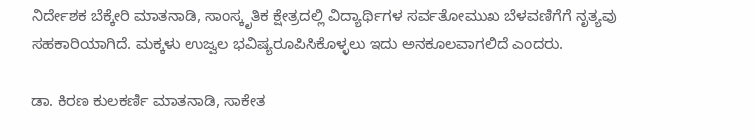ನಿರ್ದೇಶಕ ಬೆಕ್ಕೇರಿ ಮಾತನಾಡಿ, ಸಾಂಸ್ಕೃತಿಕ ಕ್ಷೇತ್ರದಲ್ಲಿ ವಿದ್ಯಾರ್ಥಿಗಳ ಸರ್ವತೋಮುಖ ಬೆಳವಣಿಗೆಗೆ ನೃತ್ಯವು ಸಹಕಾರಿಯಾಗಿದೆ. ಮಕ್ಕಳು ಉಜ್ವಲ ಭವಿಷ್ಯರೂಪಿಸಿಕೊಳ್ಳಲು ಇದು ಅನಕೂಲವಾಗಲಿದೆ ಎಂದರು.

ಡಾ. ಕಿರಣ ಕುಲಕರ್ಣಿ ಮಾತನಾಡಿ, ಸಾಕೇತ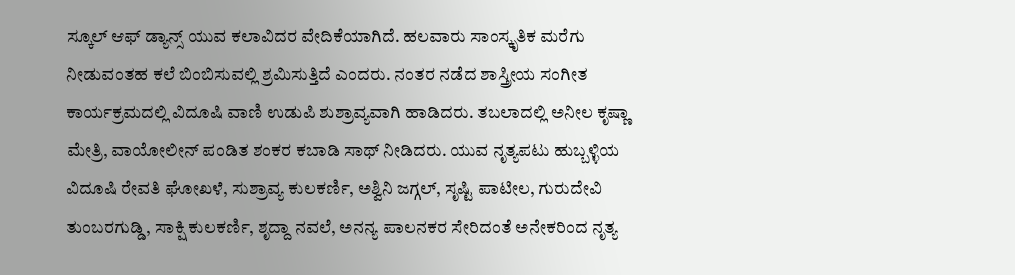ಸ್ಕೂಲ್ ಆಫ್ ಡ್ಯಾನ್ಸ್‌ ಯುವ ಕಲಾವಿದರ ವೇದಿಕೆಯಾಗಿದೆ. ಹಲವಾರು ಸಾಂಸ್ಕೃತಿಕ ಮರೆಗು ನೀಡುವಂತಹ ಕಲೆ ಬಿಂಬಿಸುವಲ್ಲಿ ಶ್ರಮಿಸುತ್ತಿದೆ ಎಂದರು. ನಂತರ ನಡೆದ ಶಾಸ್ತ್ರೀಯ ಸಂಗೀತ ಕಾರ್ಯಕ್ರಮದಲ್ಲಿ ವಿದೂಷಿ ವಾಣಿ ಉಡುಪಿ ಶುಶ್ರಾವ್ಯವಾಗಿ ಹಾಡಿದರು. ತಬಲಾದಲ್ಲಿ ಅನೀಲ ಕೃಷ್ಣಾ ಮೇತ್ರಿ, ವಾಯೋಲೀನ್ ಪಂಡಿತ ಶಂಕರ ಕಬಾಡಿ ಸಾಥ್ ನೀಡಿದರು. ಯುವ ನೃತ್ಯಪಟು ಹುಬ್ಬಳ್ಳಿಯ ವಿದೂಷಿ ರೇವತಿ ಘೋಖಳೆ, ಸುಶ್ರಾವ್ಯ ಕುಲಕರ್ಣಿ, ಅಶ್ವಿನಿ ಜಗ್ಗಲ್, ಸೃಷ್ಟಿ ಪಾಟೀಲ, ಗುರುದೇವಿ ತುಂಬರಗುಡ್ಡಿ, ಸಾಕ್ಷಿ ಕುಲಕರ್ಣಿ, ಶೃದ್ದಾ ನವಲೆ, ಅನನ್ಯ ಪಾಲನಕರ ಸೇರಿದಂತೆ ಅನೇಕರಿಂದ ನೃತ್ಯ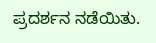ಪ್ರದರ್ಶನ ನಡೆಯಿತು.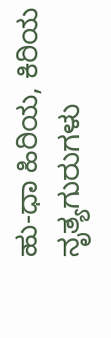ಹು-ಧಾ ಹಿರಿಯ, ಕಿರಿಯ ನೃತ್ಯಗುರುಗಳು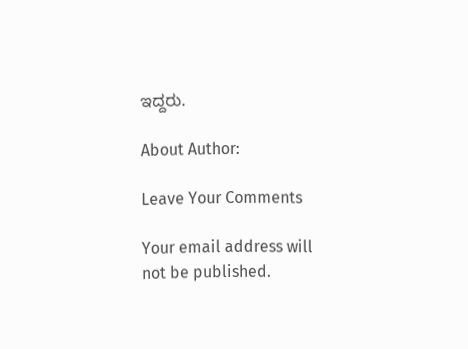ಇದ್ದರು.

About Author:

Leave Your Comments

Your email address will not be published.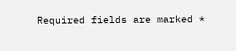Required fields are marked *